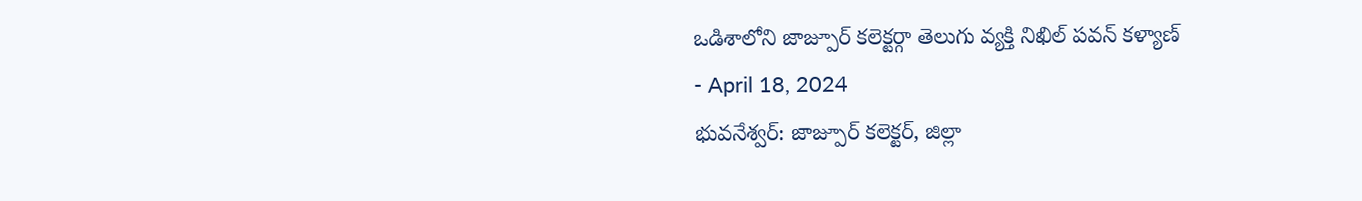ఒడిశాలోని జాజ్పూర్ కలెక్టర్గా తెలుగు వ్యక్తి నిఖిల్ పవన్ కళ్యాణ్
- April 18, 2024
భువనేశ్వర్: జాజ్పూర్ కలెక్టర్, జిల్లా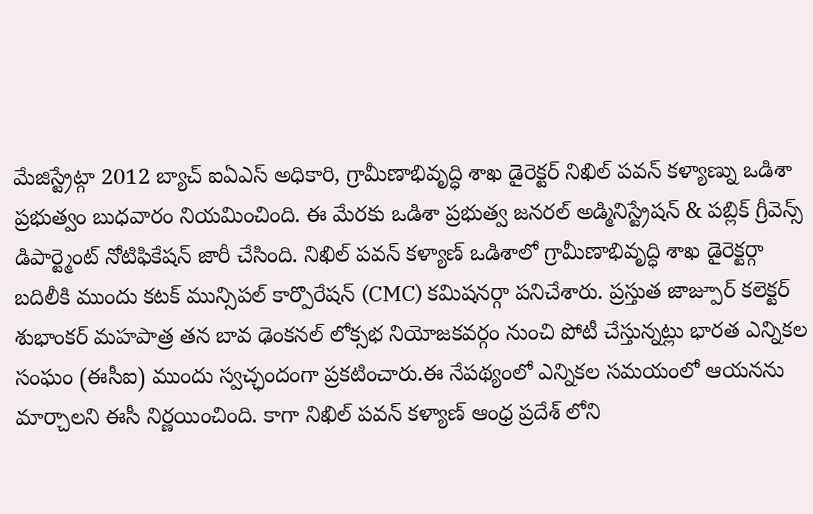మేజిస్ట్రేట్గా 2012 బ్యాచ్ ఐఏఎస్ అధికారి, గ్రామీణాభివృద్ధి శాఖ డైరెక్టర్ నిఖిల్ పవన్ కళ్యాణ్ను ఒడిశా ప్రభుత్వం బుధవారం నియమించింది. ఈ మేరకు ఒడిశా ప్రభుత్వ జనరల్ అడ్మినిస్ట్రేషన్ & పబ్లిక్ గ్రీవెన్స్ డిపార్ట్మెంట్ నోటిఫికేషన్ జారీ చేసింది. నిఖిల్ పవన్ కళ్యాణ్ ఒడిశాలో గ్రామీణాభివృద్ధి శాఖ డైరెక్టర్గా బదిలీకి ముందు కటక్ మున్సిపల్ కార్పొరేషన్ (CMC) కమిషనర్గా పనిచేశారు. ప్రస్తుత జాజ్పూర్ కలెక్టర్ శుభాంకర్ మహపాత్ర తన బావ ఢెంకనల్ లోక్సభ నియోజకవర్గం నుంచి పోటీ చేస్తున్నట్లు భారత ఎన్నికల సంఘం (ఈసీఐ) ముందు స్వచ్ఛందంగా ప్రకటించారు.ఈ నేపథ్యంలో ఎన్నికల సమయంలో ఆయనను మార్చాలని ఈసీ నిర్ణయించింది. కాగా నిఖిల్ పవన్ కళ్యాణ్ ఆంధ్ర ప్రదేశ్ లోని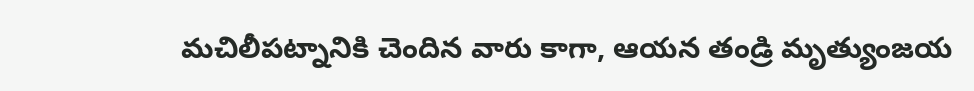మచిలీపట్నానికి చెందిన వారు కాగా, ఆయన తండ్రి మృత్యుంజయ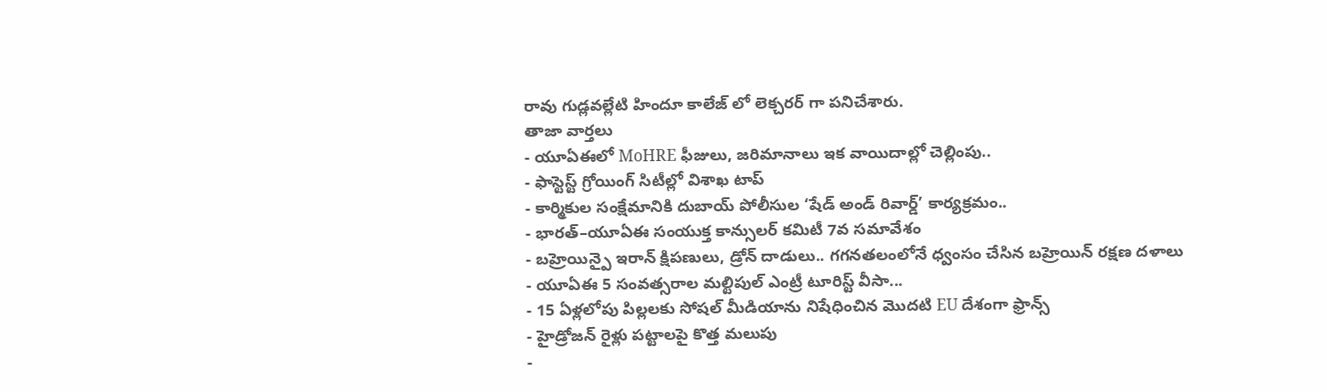రావు గుడ్లవల్లేటి హిందూ కాలేజ్ లో లెక్చరర్ గా పనిచేశారు.
తాజా వార్తలు
- యూఏఈలో MoHRE ఫీజులు, జరిమానాలు ఇక వాయిదాల్లో చెల్లింపు..
- ఫాస్టెస్ట్ గ్రోయింగ్ సిటీల్లో విశాఖ టాప్
- కార్మికుల సంక్షేమానికి దుబాయ్ పోలీసుల ‘షేడ్ అండ్ రివార్డ్’ కార్యక్రమం..
- భారత్–యూఏఈ సంయుక్త కాన్సులర్ కమిటీ 7వ సమావేశం
- బహ్రెయిన్పై ఇరాన్ క్షిపణులు, డ్రోన్ దాడులు.. గగనతలంలోనే ధ్వంసం చేసిన బహ్రెయిన్ రక్షణ దళాలు
- యూఏఈ 5 సంవత్సరాల మల్టిపుల్ ఎంట్రీ టూరిస్ట్ వీసా...
- 15 ఏళ్లలోపు పిల్లలకు సోషల్ మీడియాను నిషేధించిన మొదటి EU దేశంగా ఫ్రాన్స్
- హైడ్రోజన్ రైళ్లు పట్టాలపై కొత్త మలుపు
-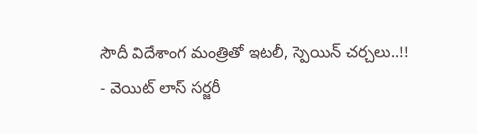సౌదీ విదేశాంగ మంత్రితో ఇటలీ, స్పెయిన్ చర్చలు..!!
- వెయిట్ లాస్ సర్జరీ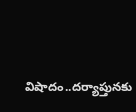విషాదం..దర్యాప్తునకు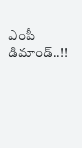ఎంపీ డిమాండ్..!!